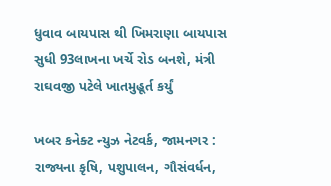ધુવાવ બાયપાસ થી ખિમરાણા બાયપાસ સુધી 93લાખના ખર્ચે રોડ બનશે, મંત્રી રાઘવજી પટેલે ખાતમુહૂર્ત કર્યું

ખબર કનેક્ટ ન્યુઝ નેટવર્ક, જામનગર : રાજ્યના કૃષિ, પશુપાલન, ગૌસંવર્ધન,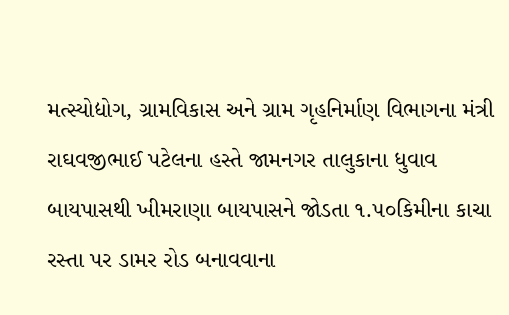મત્સ્યોદ્યોગ, ગ્રામવિકાસ અને ગ્રામ ગૃહનિર્માણ વિભાગના મંત્રી રાઘવજીભાઈ પટેલના હસ્તે જામનગર તાલુકાના ધુવાવ બાયપાસથી ખીમરાણા બાયપાસને જોડતા ૧.૫૦કિમીના કાચા રસ્તા પર ડામર રોડ બનાવવાના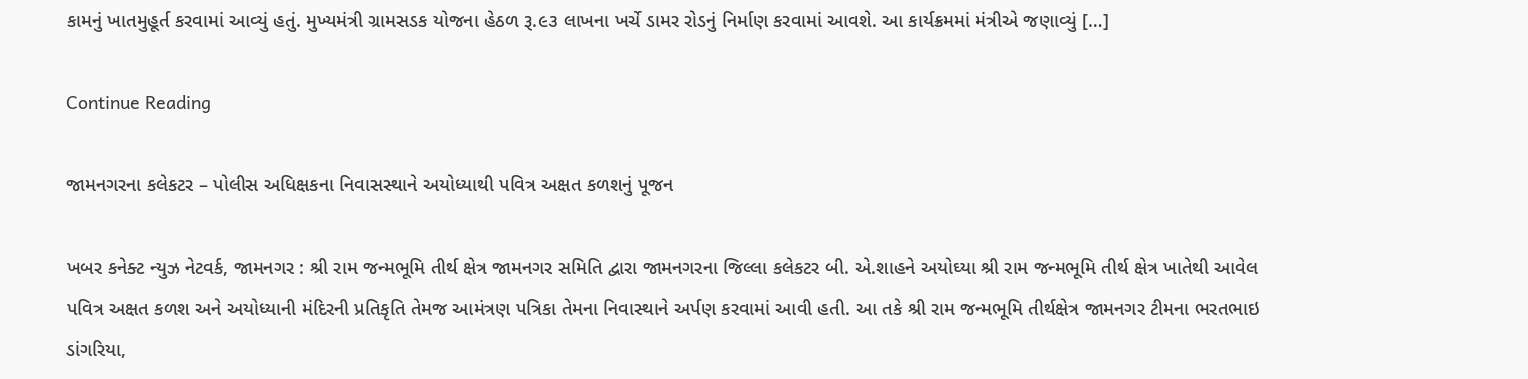કામનું ખાતમુહૂર્ત કરવામાં આવ્યું હતું. મુખ્યમંત્રી ગ્રામસડક યોજના હેઠળ રૂ.૯૩ લાખના ખર્ચે ડામર રોડનું નિર્માણ કરવામાં આવશે. આ કાર્યક્રમમાં મંત્રીએ જણાવ્યું […]

Continue Reading

જામનગરના કલેકટર – પોલીસ અધિક્ષકના નિવાસસ્થાને અયોધ્યાથી પવિત્ર અક્ષત કળશનું પૂજન

ખબર કનેક્ટ ન્યુઝ નેટવર્ક, જામનગર : શ્રી રામ જન્મભૂમિ તીર્થ ક્ષેત્ર જામનગર સમિતિ દ્વારા જામનગરના જિલ્લા કલેકટર બી. એ.શાહને અયોઘ્યા શ્રી રામ જન્મભૂમિ તીર્થ ક્ષેત્ર ખાતેથી આવેલ પવિત્ર અક્ષત કળશ અને અયોધ્યાની મંદિરની પ્રતિકૃતિ તેમજ આમંત્રણ પત્રિકા તેમના નિવાસ્થાને અર્પણ કરવામાં આવી હતી. આ તકે શ્રી રામ જન્મભૂમિ તીર્થક્ષેત્ર જામનગર ટીમના ભરતભાઇ ડાંગરિયા,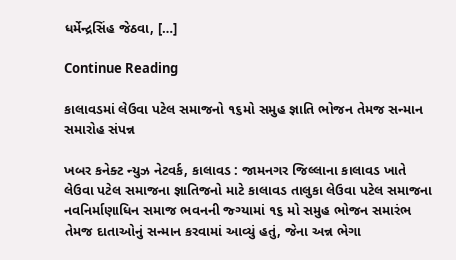ધર્મેન્દ્રસિંહ જેઠવા, […]

Continue Reading

કાલાવડમાં લેઉવા પટેલ સમાજનો ૧૬મો સમુહ જ્ઞાતિ ભોજન તેમજ સન્માન સમારોહ સંપન્ન

ખબર કનેક્ટ ન્યુઝ નેટવર્ક, કાલાવડ : જામનગર જિલ્લાના કાલાવડ ખાતે લેઉવા પટેલ સમાજના જ્ઞાતિજનો માટે કાલાવડ તાલુકા લેઉવા પટેલ સમાજના નવનિર્માણાધિન સમાજ ભવનની જ્ગ્યામાં ૧૬ મો સમુહ ભોજન સમારંભ તેમજ દાતાઓનું સન્માન કરવામાં આવ્યું હતું, જેના અન્ન ભેગા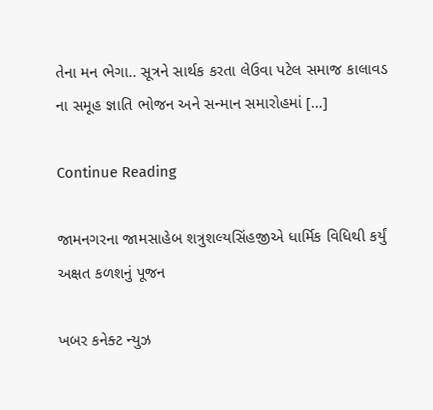તેના મન ભેગા.. સૂત્રને સાર્થક કરતા લેઉવા પટેલ સમાજ કાલાવડ ના સમૂહ જ્ઞાતિ ભોજન અને સન્માન સમારોહમાં […]

Continue Reading

જામનગરના જામસાહેબ શત્રુશલ્યસિંહજીએ ધાર્મિક વિધિથી કર્યું અક્ષત કળશનું પૂજન

ખબર કનેક્ટ ન્યુઝ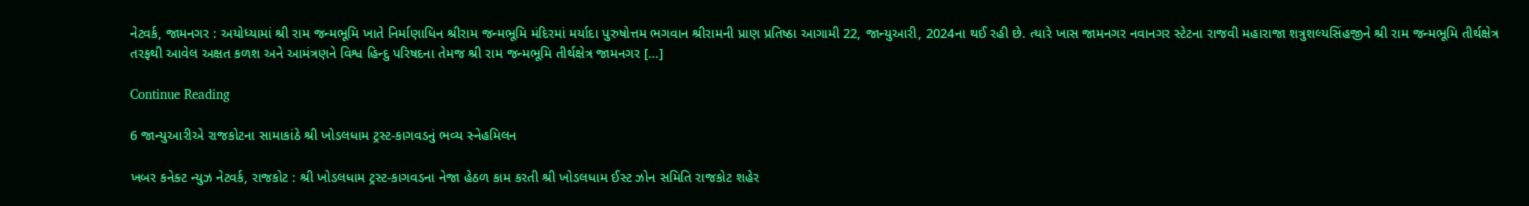નેટવર્ક, જામનગર : અયોધ્યામાં શ્રી રામ જન્મભૂમિ ખાતે નિર્માણાધિન શ્રીરામ જન્મભૂમિ મંદિરમાં મર્યાદા પુરુષોત્તમ ભગવાન શ્રીરામની પ્રાણ પ્રતિષ્ઠા આગામી 22, જાન્યુઆરી, 2024ના થઈ રહી છે. ત્યારે ખાસ જામનગર નવાનગર સ્ટેટના રાજવી મહારાજા શત્રુશલ્યસિંહજીને શ્રી રામ જન્મભૂમિ તીર્થક્ષેત્ર તરફથી આવેલ અક્ષત કળશ અને આમંત્રણને વિશ્વ હિન્દુ પરિષદના તેમજ શ્રી રામ જન્મભૂમિ તીર્થક્ષેત્ર જામનગર […]

Continue Reading

6 જાન્યુઆરીએ રાજકોટના સામાકાંઠે શ્રી ખોડલધામ ટ્રસ્ટ-કાગવડનું ભવ્ય સ્નેહમિલન

ખબર કનેક્ટ ન્યુઝ નેટવર્ક, રાજકોટ : શ્રી ખોડલધામ ટ્રસ્ટ-કાગવડના નેજા હેઠળ કામ કરતી શ્રી ખોડલધામ ઈસ્ટ ઝોન સમિતિ રાજકોટ શહેર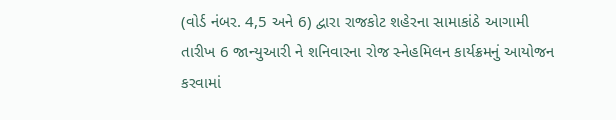(વોર્ડ નંબર. 4,5 અને 6) દ્વારા રાજકોટ શહેરના સામાકાંઠે આગામી તારીખ 6 જાન્યુઆરી ને શનિવારના રોજ સ્નેહમિલન કાર્યક્રમનું આયોજન કરવામાં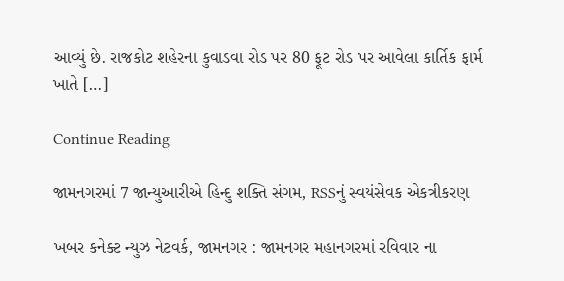આવ્યું છે. રાજકોટ શહેરના કુવાડવા રોડ પર 80 ફૂટ રોડ પર આવેલા કાર્તિક ફાર્મ ખાતે […]

Continue Reading

જામનગરમાં 7 જાન્યુઆરીએ હિન્દુ શક્તિ સંગમ, RSSનું સ્વયંસેવક એકત્રીકરણ

ખબર કનેક્ટ ન્યુઝ નેટવર્ક, જામનગર : જામનગર મહાનગરમાં રવિવાર ના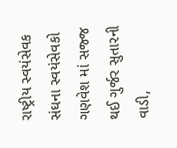રાષ્ટ્રીય સ્વયંસેવક સંઘના સ્વયંસેવકો ગણવેશ માં સજ્જ થઈ ગુર્જર સુતારની વાડી,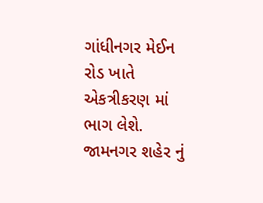ગાંધીનગર મેઈન રોડ ખાતે એકત્રીકરણ માં ભાગ લેશે. જામનગર શહેર નું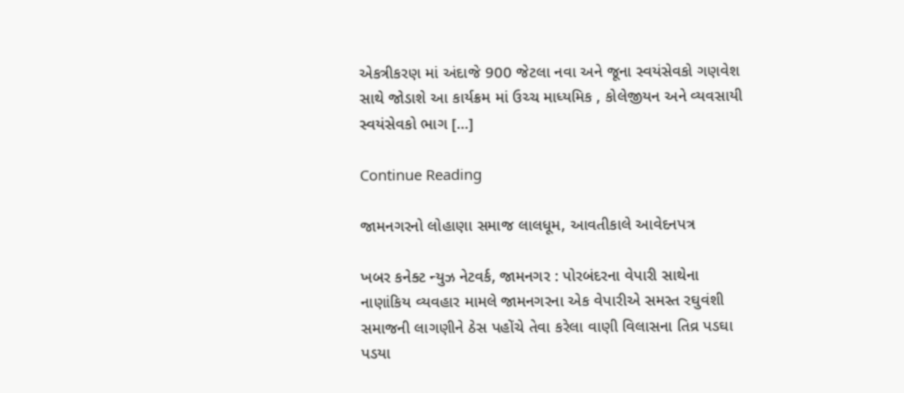એકત્રીકરણ માં અંદાજે 900 જેટલા નવા અને જૂના સ્વયંસેવકો ગણવેશ સાથે જોડાશે આ કાર્યક્રમ માં ઉચ્ચ માધ્યમિક , કોલેજીયન અને વ્યવસાયી સ્વયંસેવકો ભાગ […]

Continue Reading

જામનગરનો લોહાણા સમાજ લાલધૂમ, આવતીકાલે આવેદનપત્ર

ખબર કનેક્ટ ન્યુઝ નેટવર્ક, જામનગર : પોરબંદરના વેપારી સાથેના નાણાંકિય વ્યવહાર મામલે જામનગરના એક વેપારીએ સમસ્ત રઘુવંશી સમાજની લાગણીને ઠેસ પહોંચે તેવા કરેલા વાણી વિલાસના તિવ્ર પડઘા પડયા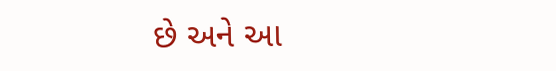છે અને આ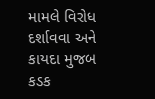મામલે વિરોધ દર્શાવવા અને કાયદા મુજબ કડક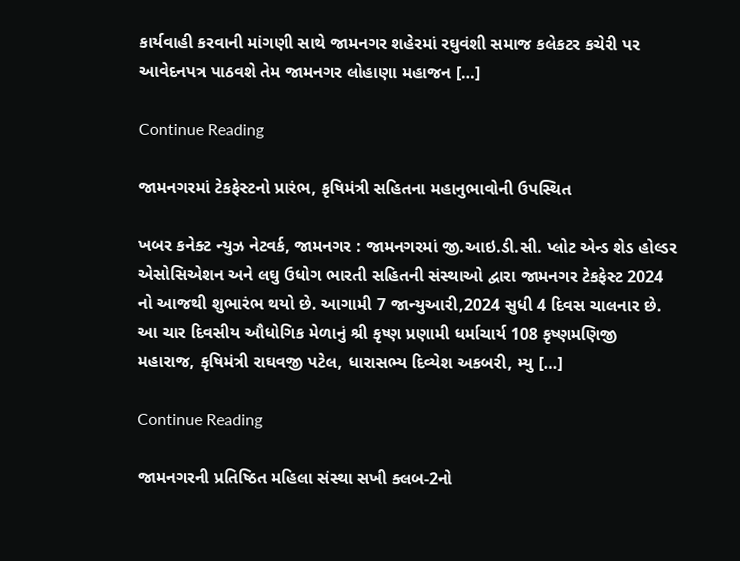કાર્યવાહી કરવાની માંગણી સાથે જામનગર શહેરમાં રઘુવંશી સમાજ કલેકટર કચેરી પર આવેદનપત્ર પાઠવશે તેમ જામનગર લોહાણા મહાજન […]

Continue Reading

જામનગરમાં ટેકફેસ્ટનો પ્રારંભ, કૃષિમંત્રી સહિતના મહાનુભાવોની ઉપસ્થિત

ખબર કનેક્ટ ન્યુઝ નેટવર્ક, જામનગર : જામનગરમાં જી.આઇ.ડી.સી. પ્લોટ એન્ડ શેડ હોલ્ડર એસોસિએશન અને લઘુ ઉધોગ ભારતી સહિતની સંસ્થાઓ દ્વારા જામનગર ટેકફેસ્ટ 2024 નો આજથી શુભારંભ થયો છે. આગામી 7 જાન્યુઆરી,2024 સુધી 4 દિવસ ચાલનાર છે. આ ચાર દિવસીય ઔધોગિક મેળાનું શ્રી કૃષ્ણ પ્રણામી ધર્માચાર્ય 108 કૃષ્ણમણિજી મહારાજ, કૃષિમંત્રી રાઘવજી પટેલ, ધારાસભ્ય દિવ્યેશ અકબરી, મ્યુ […]

Continue Reading

જામનગરની પ્રતિષ્ઠિત મહિલા સંસ્થા સખી ક્લબ-2નો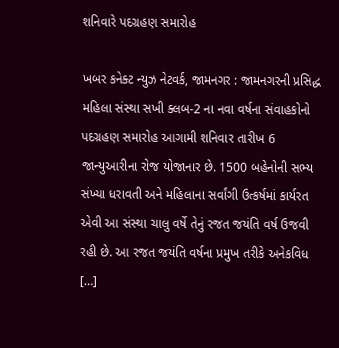શનિવારે પદગ્રહણ સમારોહ

ખબર કનેક્ટ ન્યુઝ નેટવર્ક, જામનગર : જામનગરની પ્રસિદ્ધ મહિલા સંસ્થા સખી ક્લબ-2 ના નવા વર્ષના સંવાહકોનો પદગ્રહણ સમારોહ આગામી શનિવાર તારીખ 6 જાન્યુઆરીના રોજ યોજાનાર છે. 1500 બહેનોની સભ્ય સંખ્યા ધરાવતી અને મહિલાના સર્વાંગી ઉત્કર્ષમાં કાર્યરત એવી આ સંસ્થા ચાલુ વર્ષે તેનું રજત જયંતિ વર્ષ ઉજવી રહી છે. આ રજત જયંતિ વર્ષના પ્રમુખ તરીકે અનેકવિધ […]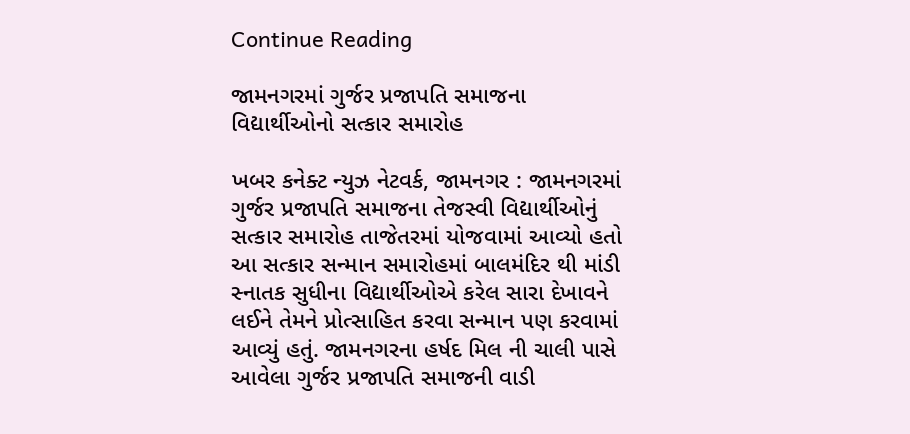Continue Reading

જામનગરમાં ગુર્જર પ્રજાપતિ સમાજના વિદ્યાર્થીઓનો સત્કાર સમારોહ

ખબર કનેક્ટ ન્યુઝ નેટવર્ક, જામનગર : જામનગરમાં ગુર્જર પ્રજાપતિ સમાજના તેજસ્વી વિદ્યાર્થીઓનું સત્કાર સમારોહ તાજેતરમાં યોજવામાં આવ્યો હતો આ સત્કાર સન્માન સમારોહમાં બાલમંદિર થી માંડી સ્નાતક સુધીના વિદ્યાર્થીઓએ કરેલ સારા દેખાવને લઈને તેમને પ્રોત્સાહિત કરવા સન્માન પણ કરવામાં આવ્યું હતું. જામનગરના હર્ષદ મિલ ની ચાલી પાસે આવેલા ગુર્જર પ્રજાપતિ સમાજની વાડી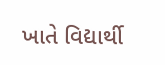ખાતે વિદ્યાર્થી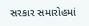સરકાર સમારોહમાં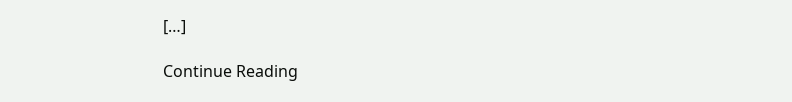[…]

Continue Reading